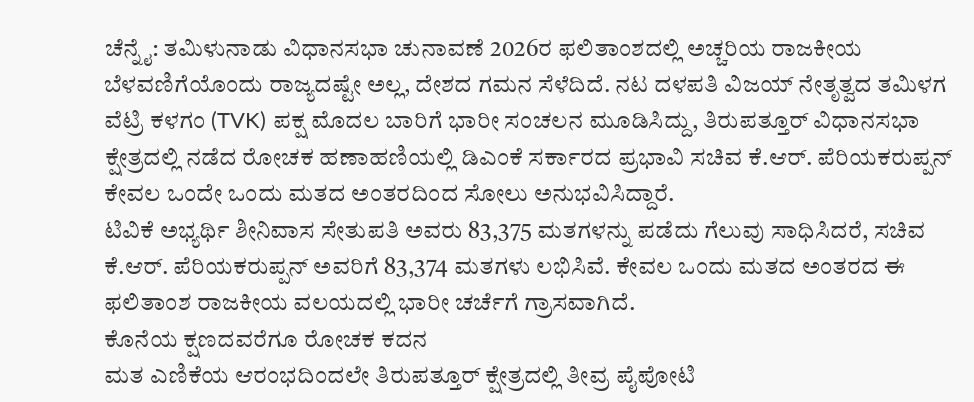ಚೆನ್ನೈ: ತಮಿಳುನಾಡು ವಿಧಾನಸಭಾ ಚುನಾವಣೆ 2026ರ ಫಲಿತಾಂಶದಲ್ಲಿ ಅಚ್ಚರಿಯ ರಾಜಕೀಯ ಬೆಳವಣಿಗೆಯೊಂದು ರಾಜ್ಯದಷ್ಟೇ ಅಲ್ಲ, ದೇಶದ ಗಮನ ಸೆಳೆದಿದೆ. ನಟ ದಳಪತಿ ವಿಜಯ್ ನೇತೃತ್ವದ ತಮಿಳಗ ವೆಟ್ರಿ ಕಳಗಂ (TVK) ಪಕ್ಷ ಮೊದಲ ಬಾರಿಗೆ ಭಾರೀ ಸಂಚಲನ ಮೂಡಿಸಿದ್ದು, ತಿರುಪತ್ತೂರ್ ವಿಧಾನಸಭಾ ಕ್ಷೇತ್ರದಲ್ಲಿ ನಡೆದ ರೋಚಕ ಹಣಾಹಣಿಯಲ್ಲಿ ಡಿಎಂಕೆ ಸರ್ಕಾರದ ಪ್ರಭಾವಿ ಸಚಿವ ಕೆ.ಆರ್. ಪೆರಿಯಕರುಪ್ಪನ್ ಕೇವಲ ಒಂದೇ ಒಂದು ಮತದ ಅಂತರದಿಂದ ಸೋಲು ಅನುಭವಿಸಿದ್ದಾರೆ.
ಟಿವಿಕೆ ಅಭ್ಯರ್ಥಿ ಶೀನಿವಾಸ ಸೇತುಪತಿ ಅವರು 83,375 ಮತಗಳನ್ನು ಪಡೆದು ಗೆಲುವು ಸಾಧಿಸಿದರೆ, ಸಚಿವ ಕೆ.ಆರ್. ಪೆರಿಯಕರುಪ್ಪನ್ ಅವರಿಗೆ 83,374 ಮತಗಳು ಲಭಿಸಿವೆ. ಕೇವಲ ಒಂದು ಮತದ ಅಂತರದ ಈ ಫಲಿತಾಂಶ ರಾಜಕೀಯ ವಲಯದಲ್ಲಿ ಭಾರೀ ಚರ್ಚೆಗೆ ಗ್ರಾಸವಾಗಿದೆ.
ಕೊನೆಯ ಕ್ಷಣದವರೆಗೂ ರೋಚಕ ಕದನ
ಮತ ಎಣಿಕೆಯ ಆರಂಭದಿಂದಲೇ ತಿರುಪತ್ತೂರ್ ಕ್ಷೇತ್ರದಲ್ಲಿ ತೀವ್ರ ಪೈಪೋಟಿ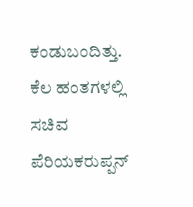ಕಂಡುಬಂದಿತ್ತು. ಕೆಲ ಹಂತಗಳಲ್ಲಿ ಸಚಿವ ಪೆರಿಯಕರುಪ್ಪನ್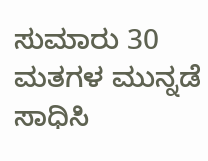ಸುಮಾರು 30 ಮತಗಳ ಮುನ್ನಡೆ ಸಾಧಿಸಿ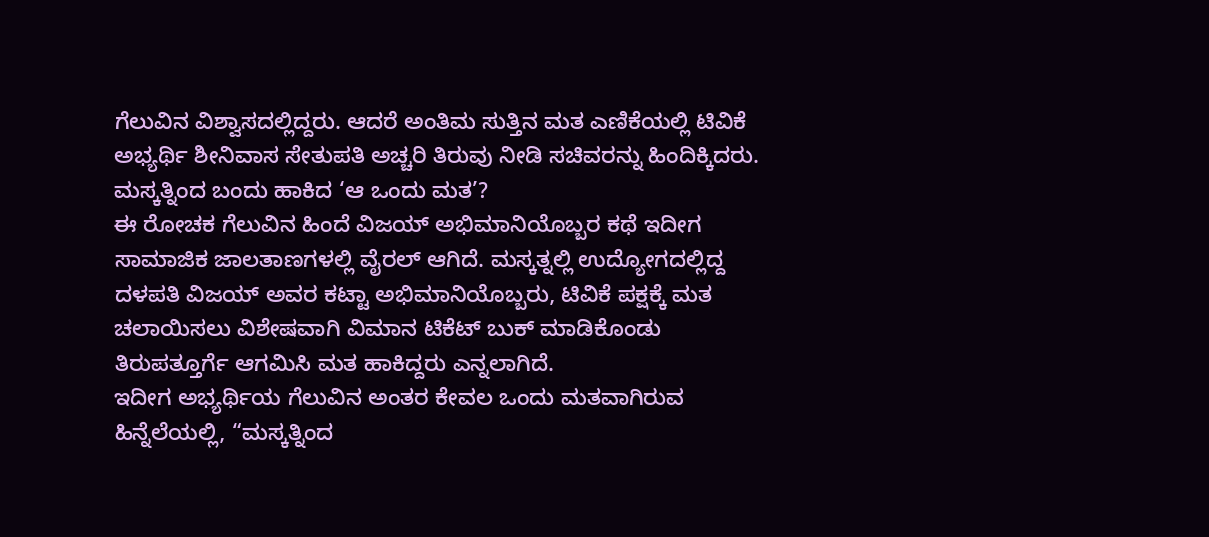ಗೆಲುವಿನ ವಿಶ್ವಾಸದಲ್ಲಿದ್ದರು. ಆದರೆ ಅಂತಿಮ ಸುತ್ತಿನ ಮತ ಎಣಿಕೆಯಲ್ಲಿ ಟಿವಿಕೆ ಅಭ್ಯರ್ಥಿ ಶೀನಿವಾಸ ಸೇತುಪತಿ ಅಚ್ಚರಿ ತಿರುವು ನೀಡಿ ಸಚಿವರನ್ನು ಹಿಂದಿಕ್ಕಿದರು.
ಮಸ್ಕತ್ನಿಂದ ಬಂದು ಹಾಕಿದ ‘ಆ ಒಂದು ಮತ’?
ಈ ರೋಚಕ ಗೆಲುವಿನ ಹಿಂದೆ ವಿಜಯ್ ಅಭಿಮಾನಿಯೊಬ್ಬರ ಕಥೆ ಇದೀಗ ಸಾಮಾಜಿಕ ಜಾಲತಾಣಗಳಲ್ಲಿ ವೈರಲ್ ಆಗಿದೆ. ಮಸ್ಕತ್ನಲ್ಲಿ ಉದ್ಯೋಗದಲ್ಲಿದ್ದ ದಳಪತಿ ವಿಜಯ್ ಅವರ ಕಟ್ಟಾ ಅಭಿಮಾನಿಯೊಬ್ಬರು, ಟಿವಿಕೆ ಪಕ್ಷಕ್ಕೆ ಮತ ಚಲಾಯಿಸಲು ವಿಶೇಷವಾಗಿ ವಿಮಾನ ಟಿಕೆಟ್ ಬುಕ್ ಮಾಡಿಕೊಂಡು ತಿರುಪತ್ತೂರ್ಗೆ ಆಗಮಿಸಿ ಮತ ಹಾಕಿದ್ದರು ಎನ್ನಲಾಗಿದೆ.
ಇದೀಗ ಅಭ್ಯರ್ಥಿಯ ಗೆಲುವಿನ ಅಂತರ ಕೇವಲ ಒಂದು ಮತವಾಗಿರುವ ಹಿನ್ನೆಲೆಯಲ್ಲಿ, “ಮಸ್ಕತ್ನಿಂದ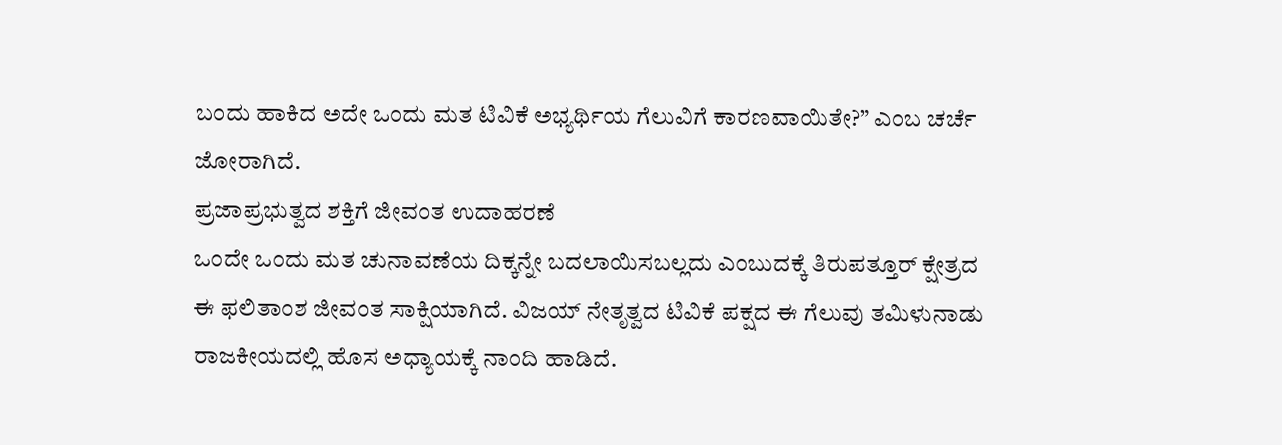ಬಂದು ಹಾಕಿದ ಅದೇ ಒಂದು ಮತ ಟಿವಿಕೆ ಅಭ್ಯರ್ಥಿಯ ಗೆಲುವಿಗೆ ಕಾರಣವಾಯಿತೇ?” ಎಂಬ ಚರ್ಚೆ ಜೋರಾಗಿದೆ.
ಪ್ರಜಾಪ್ರಭುತ್ವದ ಶಕ್ತಿಗೆ ಜೀವಂತ ಉದಾಹರಣೆ
ಒಂದೇ ಒಂದು ಮತ ಚುನಾವಣೆಯ ದಿಕ್ಕನ್ನೇ ಬದಲಾಯಿಸಬಲ್ಲದು ಎಂಬುದಕ್ಕೆ ತಿರುಪತ್ತೂರ್ ಕ್ಷೇತ್ರದ ಈ ಫಲಿತಾಂಶ ಜೀವಂತ ಸಾಕ್ಷಿಯಾಗಿದೆ. ವಿಜಯ್ ನೇತೃತ್ವದ ಟಿವಿಕೆ ಪಕ್ಷದ ಈ ಗೆಲುವು ತಮಿಳುನಾಡು ರಾಜಕೀಯದಲ್ಲಿ ಹೊಸ ಅಧ್ಯಾಯಕ್ಕೆ ನಾಂದಿ ಹಾಡಿದೆ.